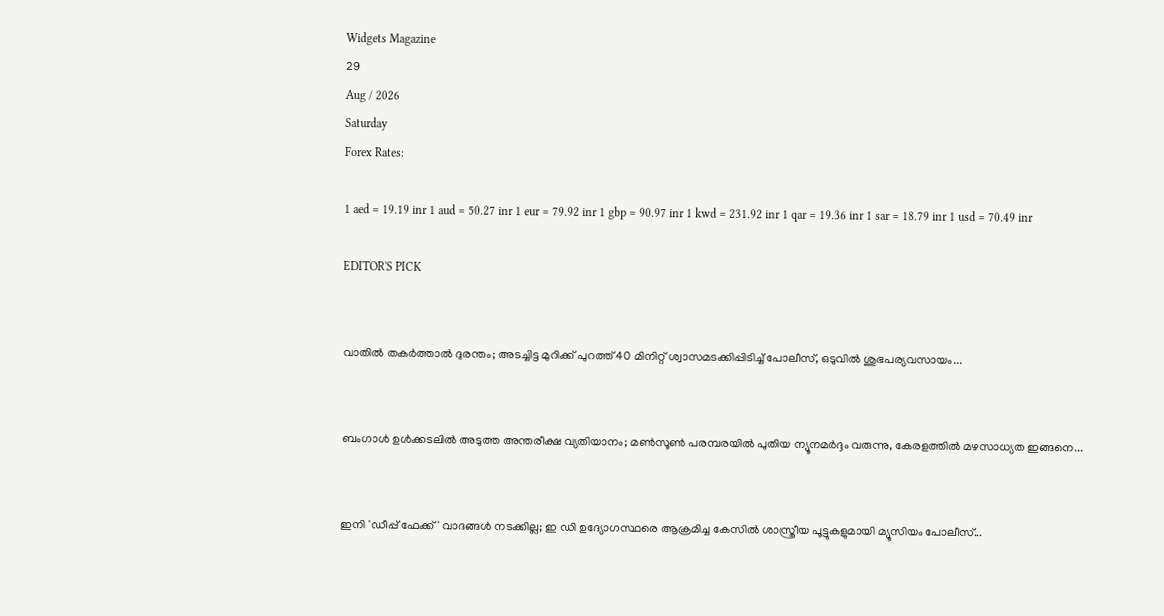Widgets Magazine
29
Aug / 2026
Saturday
Forex Rates:

1 aed = 19.19 inr 1 aud = 50.27 inr 1 eur = 79.92 inr 1 gbp = 90.97 inr 1 kwd = 231.92 inr 1 qar = 19.36 inr 1 sar = 18.79 inr 1 usd = 70.49 inr

EDITOR'S PICK


വാതിൽ തകർത്താൽ ദുരന്തം; അടച്ചിട്ട മുറിക്ക് പുറത്ത് 40 മിനിറ്റ് ശ്വാസമടക്കിപ്പിടിച്ച് പോലീസ്, ഒടുവിൽ ശുഭപര്യവസായം...


ബംഗാൾ ഉൾക്കടലിൽ അടുത്ത അന്തരീക്ഷ വ്യതിയാനം; മൺസൂൺ പരമ്പരയിൽ പുതിയ ന്യൂനമർദ്ദം വരുന്നു, കേരളത്തിൽ മഴസാധ്യത ഇങ്ങനെ...


ഇനി 'ഡീപ്പ് ഫേക്ക്' വാദങ്ങൾ നടക്കില്ല; ഇ ഡി ഉദ്യോഗസ്ഥരെ ആക്രമിച്ച കേസിൽ ശാസ്ത്രീയ പൂട്ടുകളുമായി മ്യൂസിയം പോലീസ്...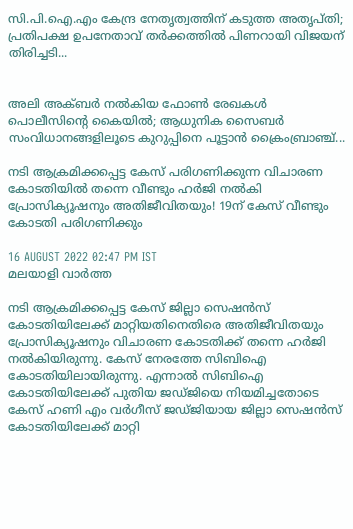സി.പി.ഐ.എം കേന്ദ്ര നേതൃത്വത്തിന് കടുത്ത അതൃപ്തി; പ്രതിപക്ഷ ഉപനേതാവ് തർക്കത്തിൽ പിണറായി വിജയന് തിരിച്ചടി...


അലി അക്ബർ നൽകിയ ഫോൺ രേഖകൾ പൊലീസിന്റെ കൈയിൽ; ആധുനിക സൈബർ സംവിധാനങ്ങളിലൂടെ കുറുപ്പിനെ പൂട്ടാൻ ക്രൈംബ്രാഞ്ച്...

നടി ആക്രമിക്കപ്പെട്ട കേസ് പരിഗണിക്കുന്ന വിചാരണ കോടതിയിൽ തന്നെ വീണ്ടും ഹർജി നൽകി പ്രോസിക്യൂഷനും അതിജീവിതയും! 19ന് കേസ് വീണ്ടും കോടതി പരിഗണിക്കും

16 AUGUST 2022 02:47 PM IST
മലയാളി വാര്‍ത്ത

നടി ആക്രമിക്കപ്പെട്ട കേസ് ജില്ലാ സെഷൻസ് കോടതിയിലേക്ക് മാറ്റിയതിനെതിരെ അതിജീവിതയും പ്രോസിക്യൂഷനും വിചാരണ കോടതിക്ക് തന്നെ ഹർജി നൽകിയിരുന്നു. കേസ് നേരത്തേ സിബിഐ കോടതിയിലായിരുന്നു. എന്നാൽ സിബിഐ കോടതിയിലേക്ക് പുതിയ ജഡ്ജിയെ നിയമിച്ചതോടെ കേസ് ഹണി എം വർഗീസ് ജഡ്ജിയായ ജില്ലാ സെഷൻസ് കോടതിയിലേക്ക് മാറ്റി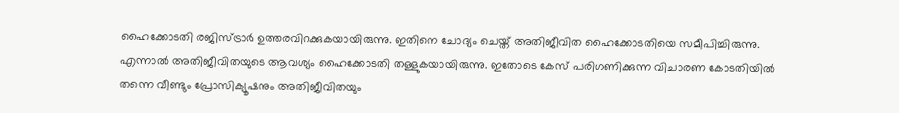ഹൈക്കോടതി രജിസ്ട്രാർ ഉത്തരവിറക്കുകയായിരുന്നു. ഇതിനെ ചോദ്യം ചെയ്ത് അതിജീവിത ഹൈക്കോടതിയെ സമീപിച്ചിരുന്നു. എന്നാൽ അതിജീവിതയുടെ ആവശ്യം ഹൈക്കോടതി തള്ളുകയായിരുന്നു. ഇതോടെ കേസ് പരിഗണിക്കുന്ന വിചാരണ കോടതിയിൽ തന്നെ വീണ്ടും പ്രോസിക്യൂഷനും അതിജീവിതയും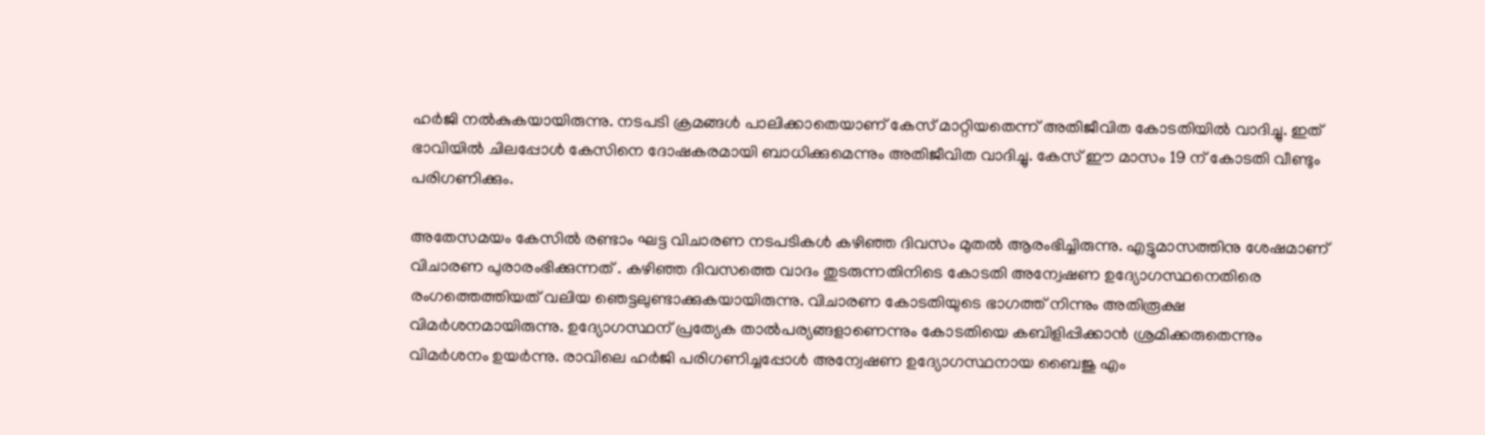ഹർജി നൽകുകയായിരുന്നു. നടപടി ക്രമങ്ങള്‍ പാലിക്കാതെയാണ് കേസ് മാറ്റിയതെന്ന് അതിജീവിത കോടതിയിൽ വാദിച്ചു. ഇത് ഭാവിയില്‍ ചിലപ്പോള്‍ കേസിനെ ദോഷകരമായി ബാധിക്കുമെന്നും അതിജീവിത വാദിച്ചു. കേസ് ഈ മാസം 19 ന് കോടതി വീണ്ടും പരിഗണിക്കും.

അതേസമയം കേസിൽ രണ്ടാം ഘട്ട വിചാരണ നടപടികൾ കഴിഞ്ഞ ദിവസം മുതൽ ആരംഭിച്ചിരുന്നു. എട്ടുമാസത്തിനു ശേഷമാണ് വിചാരണ പുരാരംഭിക്കുന്നത് . കഴിഞ്ഞ ദിവസത്തെ വാദം തുടരുന്നതിനിടെ കോടതി അന്വേഷണ ഉദ്യോഗസ്ഥനെതിരെ രംഗത്തെത്തിയത് വലിയ ഞെട്ടലുണ്ടാക്കുകയായിരുന്നു. വിചാരണ കോടതിയുടെ ഭാഗത്ത് നിന്നും അതിരൂക്ഷ വിമർശനമായിരുന്നു. ഉദ്യോഗസ്ഥന് പ്രത്യേക താൽപര്യങ്ങളാണെന്നും കോടതിയെ കബിളിപ്പിക്കാൻ ശ്രമിക്കരുതെന്നും വിമർശനം ഉയർന്നു. രാവിലെ ഹർജി പരിഗണിച്ചപ്പോൾ അന്വേഷണ ഉദ്യോഗസ്ഥനായ ബൈജു എം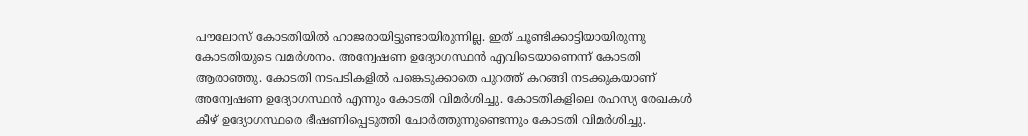പൗലോസ് കോടതിയിൽ ഹാജരായിട്ടുണ്ടായിരുന്നില്ല. ഇത് ചൂണ്ടിക്കാട്ടിയായിരുന്നു കോടതിയുടെ വമർശനം. അന്വേഷണ ഉദ്യോഗസ്ഥൻ എവിടെയാണെന്ന് കോടതി ആരാഞ്ഞു. കോടതി നടപടികളിൽ പങ്കെടുക്കാതെ പുറത്ത് കറങ്ങി നടക്കുകയാണ് അന്വേഷണ ഉദ്യോഗസ്ഥൻ എന്നും കോടതി വിമർശിച്ചു. കോടതികളിലെ രഹസ്യ രേഖകൾ കീഴ് ഉദ്യോഗസ്ഥരെ ഭീഷണിപ്പെടുത്തി ചോർത്തുന്നുണ്ടെന്നും കോടതി വിമർശിച്ചു.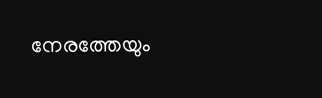നേരത്തേയും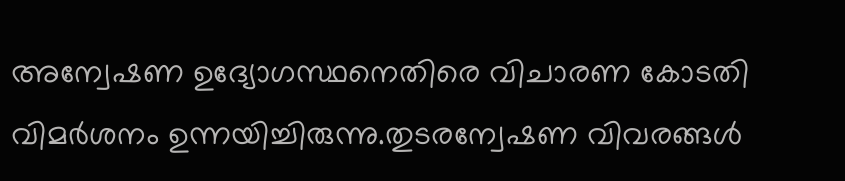അന്വേഷണ ഉദ്യോഗസ്ഥനെതിരെ വിചാരണ കോടതി വിമർശനം ഉന്നയിച്ചിരുന്നു.തുടരന്വേഷണ വിവരങ്ങൾ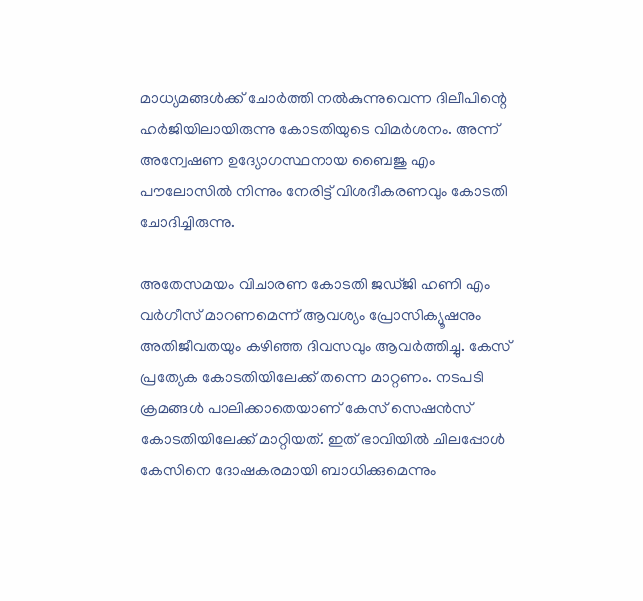മാധ്യമങ്ങൾക്ക് ചോർത്തി നൽകുന്നുവെന്ന ദിലീപിന്റെ ഹർജിയിലായിരുന്നു കോടതിയുടെ വിമർശനം. അന്ന് അന്വേഷണ ഉദ്യോഗസ്ഥനായ ബൈജു എം പൗലോസിൽ നിന്നും നേരിട്ട് വിശദീകരണവും കോടതി ചോദിച്ചിരുന്നു.

അതേസമയം വിചാരണ കോടതി ജഡ്ജി ഹണി എം വർഗീസ് മാറണമെന്ന് ആവശ്യം പ്രോസിക്യൂഷനും അതിജീവതയും കഴിഞ്ഞ ദിവസവും ആവർത്തിച്ചു. കേസ് പ്രത്യേക കോടതിയിലേക്ക് തന്നെ മാറ്റണം. നടപടി ക്രമങ്ങൾ പാലിക്കാതെയാണ് കേസ് സെഷൻസ് കോടതിയിലേക്ക് മാറ്റിയത്. ഇത് ഭാവിയിൽ ചിലപ്പോൾ കേസിനെ ദോഷകരമായി ബാധിക്കുമെന്നും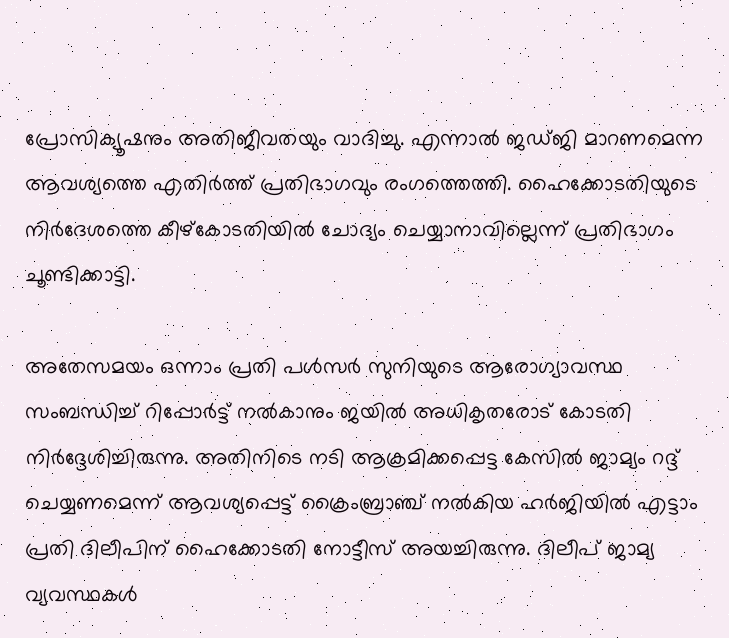പ്രോസിക്യൂഷനും അതിജീവതയും വാദിച്ചു. എന്നാൽ ജഡ്ജി മാറണമെന്ന ആവശ്യത്തെ എതിർത്ത് പ്രതിഭാഗവും രംഗത്തെത്തി. ഹൈക്കോടതിയുടെ നിർദേശത്തെ കീഴ്കോടതിയിൽ ചോദ്യം ചെയ്യാനാവില്ലെന്ന് പ്രതിഭാഗം ചൂണ്ടിക്കാട്ടി.

അതേസമയം ഒന്നാം പ്രതി പൾസർ സുനിയുടെ ആരോഗ്യാവസ്ഥ സംബന്ധിച്ച് റിപ്പോർട്ട് നൽകാനും ജയിൽ അധികൃതരോട് കോടതി നിർദ്ദേശിച്ചിരുന്നു. അതിനിടെ നടി ആക്രമിക്കപ്പെട്ട കേസിൽ ജാമ്യം റദ്ദ് ചെയ്യണമെന്ന് ആവശ്യപ്പെട്ട് ക്രൈംബ്രാഞ്ച് നൽകിയ ഹർജിയിൽ എട്ടാം പ്രതി ദിലീപിന് ഹൈക്കോടതി നോട്ടീസ് അയച്ചിരുന്നു. ദിലീപ് ജാമ്യ വ്യവസ്ഥകൾ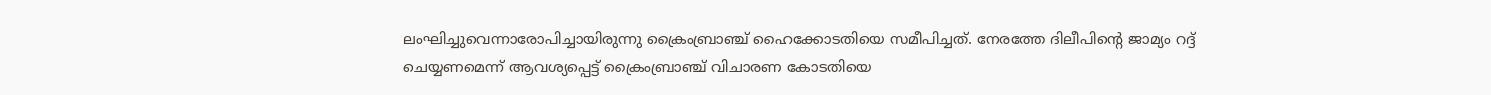ലംഘിച്ചുവെന്നാരോപിച്ചായിരുന്നു ക്രൈംബ്രാഞ്ച് ഹൈക്കോടതിയെ സമീപിച്ചത്. നേരത്തേ ദിലീപിന്റെ ജാമ്യം റദ്ദ് ചെയ്യണമെന്ന് ആവശ്യപ്പെട്ട് ക്രൈംബ്രാഞ്ച് വിചാരണ കോടതിയെ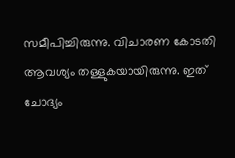സമീപിച്ചിരുന്നു. വിചാരണ കോടതി ആവശ്യം തള്ളുകയായിരുന്നു. ഇത് ചോദ്യം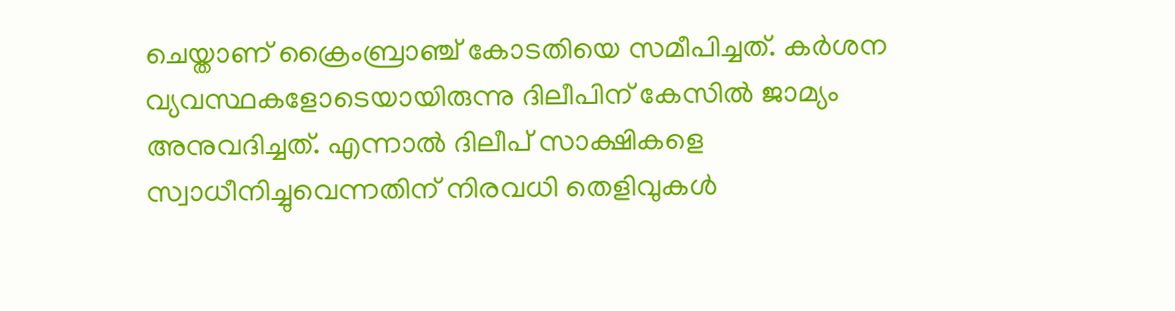ചെയ്താണ് ക്രൈംബ്രാഞ്ച് കോടതിയെ സമീപിച്ചത്. കർശന വ്യവസ്ഥകളോടെയായിരുന്നു ദിലീപിന് കേസിൽ ജാമ്യം അനുവദിച്ചത്. എന്നാൽ ദിലീപ് സാക്ഷികളെ സ്വാധീനിച്ചുവെന്നതിന് നിരവധി തെളിവുകൾ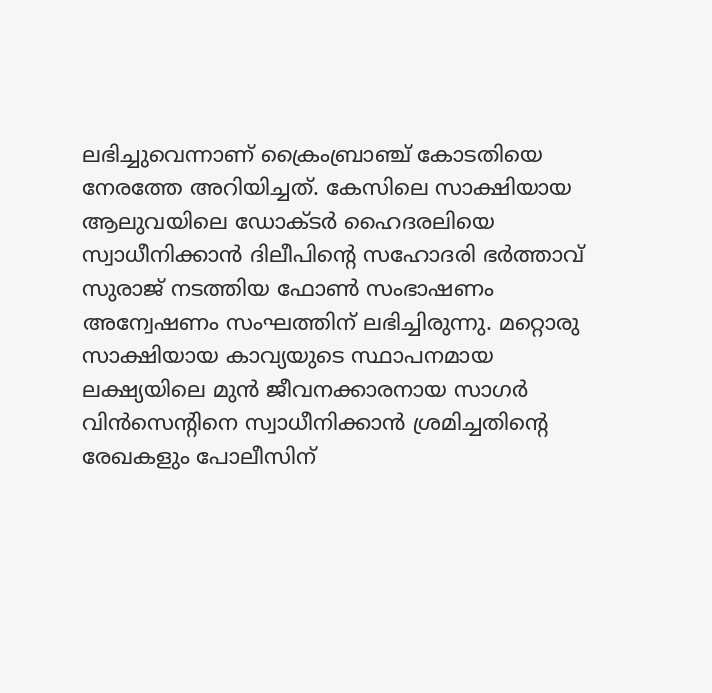ലഭിച്ചുവെന്നാണ് ക്രൈംബ്രാഞ്ച് കോടതിയെ നേരത്തേ അറിയിച്ചത്. കേസിലെ സാക്ഷിയായ ആലുവയിലെ ഡോക്ടർ ഹൈദരലിയെ സ്വാധീനിക്കാൻ ദിലീപിന്റെ സഹോദരി ഭർത്താവ് സുരാജ് നടത്തിയ ഫോൺ സംഭാഷണം അന്വേഷണം സംഘത്തിന് ലഭിച്ചിരുന്നു. മറ്റൊരു സാക്ഷിയായ കാവ്യയുടെ സ്ഥാപനമായ ലക്ഷ്യയിലെ മുൻ ജീവനക്കാരനായ സാഗർ വിൻസെന്റിനെ സ്വാധീനിക്കാൻ ശ്രമിച്ചതിന്റെ രേഖകളും പോലീസിന്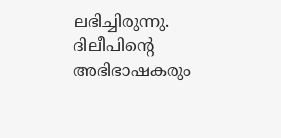ലഭിച്ചിരുന്നു. ദിലീപിന്റെ അഭിഭാഷകരും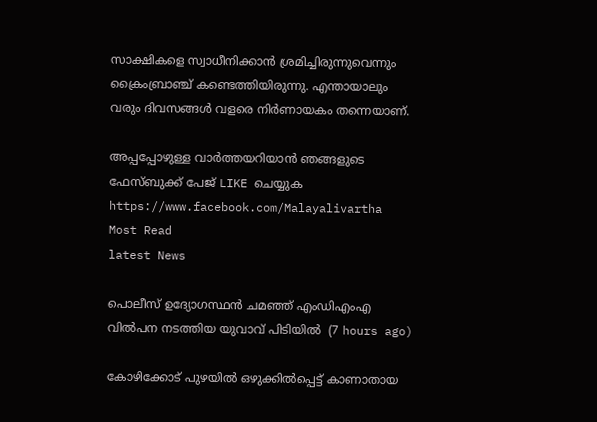സാക്ഷികളെ സ്വാധീനിക്കാൻ ശ്രമിച്ചിരുന്നുവെന്നും ക്രൈംബ്രാഞ്ച് കണ്ടെത്തിയിരുന്നു. എന്തായാലും വരും ദിവസങ്ങൾ വളരെ നിർണായകം തന്നെയാണ്.

അപ്പപ്പോഴുള്ള വാര്‍ത്തയറിയാന്‍ ഞങ്ങളുടെ ഫേസ്‌ബുക്ക്‌ പേജ് LIKE ചെയ്യുക
https://www.facebook.com/Malayalivartha
Most Read
latest News

പൊലീസ് ഉദ്യോഗസ്ഥന്‍ ചമഞ്ഞ് എംഡിഎംഎ വില്‍പന നടത്തിയ യുവാവ് പിടിയില്‍  (7 hours ago)

കോഴിക്കോട് പുഴയില്‍ ഒഴുക്കില്‍പ്പെട്ട് കാണാതായ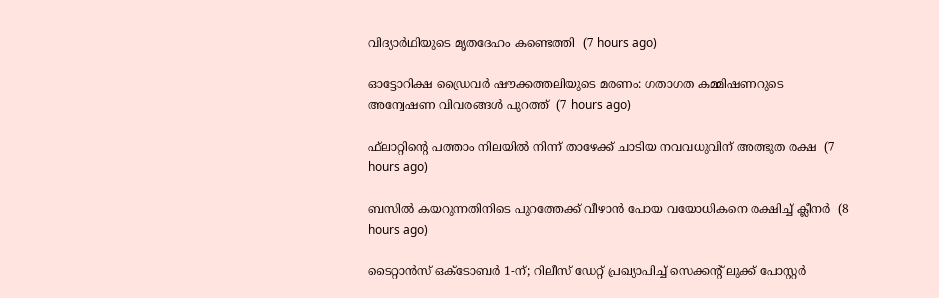വിദ്യാര്‍ഥിയുടെ മൃതദേഹം കണ്ടെത്തി  (7 hours ago)

ഓട്ടോറിക്ഷ ഡ്രൈവര്‍ ഷൗക്കത്തലിയുടെ മരണം: ഗതാഗത കമ്മിഷണറുടെ അന്വേഷണ വിവരങ്ങള്‍ പുറത്ത്  (7 hours ago)

ഫ്‌ലാറ്റിന്റെ പത്താം നിലയില്‍ നിന്ന് താഴേക്ക് ചാടിയ നവവധുവിന് അത്ഭുത രക്ഷ  (7 hours ago)

ബസില്‍ കയറുന്നതിനിടെ പുറത്തേക്ക് വീഴാന്‍ പോയ വയോധികനെ രക്ഷിച്ച് ക്ലീനര്‍  (8 hours ago)

ടൈറ്റാൻസ് ഒക്ടോബർ 1-ന്; റിലീസ് ഡേറ്റ് പ്രഖ്യാപിച്ച് സെക്കൻ്റ് ലുക്ക് പോസ്റ്റർ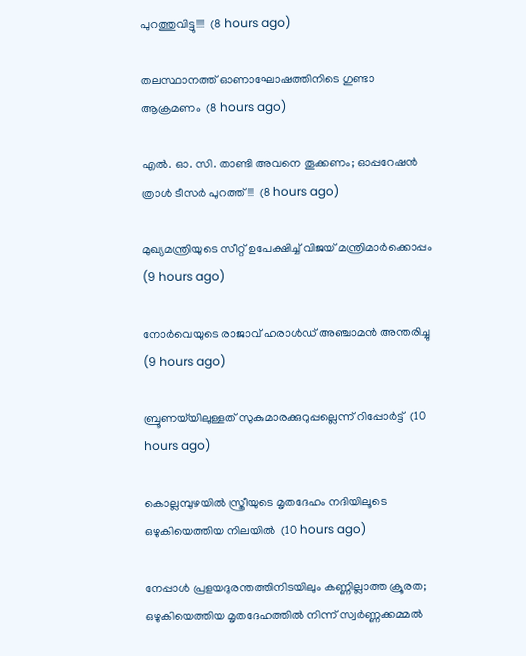പുറത്തുവിട്ടു!!!!  (8 hours ago)

തലസ്ഥാനത്ത് ഓണാഘോഷത്തിനിടെ ഗുണ്ടാ ആക്രമണം  (8 hours ago)

എൽ. ഓ. സി. താണ്ടി അവനെ തൂക്കണം; ഓപ്പറേഷൻ ത്രാൾ ടീസർ പുറത്ത്!!!  (8 hours ago)

മുഖ്യമന്ത്രിയുടെ സീറ്റ് ഉപേക്ഷിച്ച് വിജയ് മന്ത്രിമാര്‍ക്കൊപ്പം  (9 hours ago)

നോര്‍വെയുടെ രാജാവ് ഹരാള്‍ഡ് അഞ്ചാമന്‍ അന്തരിച്ചു  (9 hours ago)

ബ്രൂണയ്‌യിലുള്ളത് സുകുമാരക്കുറുപ്പല്ലെന്ന് റിപ്പോര്‍ട്ട്  (10 hours ago)

കൊല്ലമ്പുഴയില്‍ സ്ത്രീയുടെ മൃതദേഹം നദിയിലൂടെ ഒഴുകിയെത്തിയ നിലയില്‍  (10 hours ago)

നേപ്പാൾ പ്രളയദുരന്തത്തിനിടയിലും കണ്ണില്ലാത്ത ക്രൂരത; ഒഴുകിയെത്തിയ മൃതദേഹത്തിൽ നിന്ന് സ്വർണ്ണക്കമ്മൽ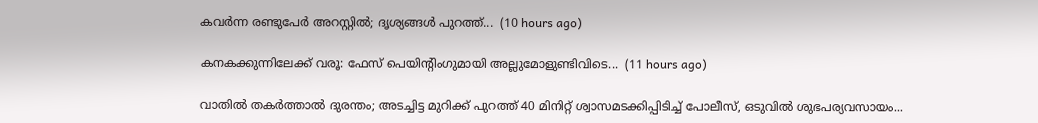കവർന്ന രണ്ടുപേർ അറസ്റ്റിൽ; ദൃശ്യങ്ങൾ പുറത്ത്...  (10 hours ago)

കനകക്കുന്നിലേക്ക് വരൂ: ഫേസ് പെയിന്‍റിംഗുമായി അല്ലുമോളുണ്ടിവിടെ...  (11 hours ago)

വാതിൽ തകർത്താൽ ദുരന്തം; അടച്ചിട്ട മുറിക്ക് പുറത്ത് 40 മിനിറ്റ് ശ്വാസമടക്കിപ്പിടിച്ച് പോലീസ്, ഒടുവിൽ ശുഭപര്യവസായം...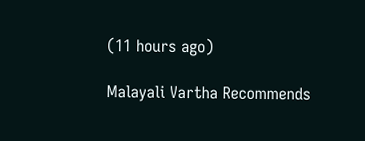(11 hours ago)

Malayali Vartha Recommends